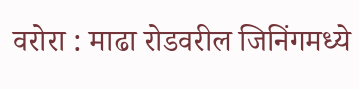वरोरा : माढा रोडवरील जिनिंगमध्ये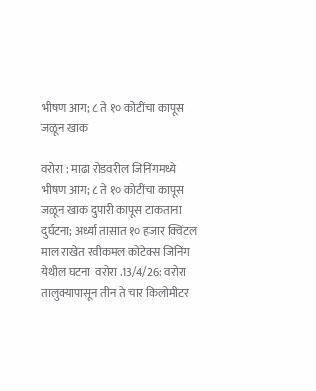भीषण आग; ८ ते १० कोटींचा कापूस जळून खाक

वरोरा : माढा रोडवरील जिनिंगमध्ये भीषण आग; ८ ते १० कोटींचा कापूस जळून खाक दुपारी कापूस टाकताना दुर्घटना; अर्ध्या तासात १० हजार क्विंटल माल राखेत रवीकमल कोटेक्स जिनिंग  येथील घटना  वरोरा .13/4/26: वरोरा तालुक्यापासून तीन ते चार किलोमीटर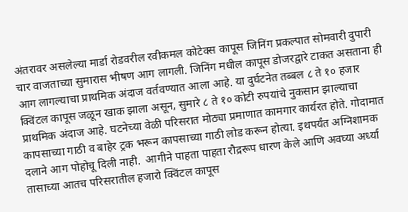अंतरावर असलेल्या मार्डा रोडवरील रवीकमल कोटेक्स कापूस जिनिंग प्रकल्पात सोमवारी दुपारी चार वाजताच्या सुमारास भीषण आग लागली. जिनिंग मधील कापूस डोजरद्वारे टाकत असताना ही आग लागल्याचा प्राथमिक अंदाज वर्तवण्यात आला आहे. या दुर्घटनेत तब्बल ८ ते १० हजार क्विंटल कापूस जळून खाक झाला असून, सुमारे ८ ते १० कोटी रुपयांचे नुकसान झाल्याचा प्राथमिक अंदाज आहे. घटनेच्या वेळी परिसरात मोठ्या प्रमाणात कामगार कार्यरत होते. गोदामात कापसाच्या गाठी व बाहेर ट्रक भरून कापसाच्या गाठी लोड करून होत्या. इथपर्यंत अग्निशामक दलाने आग पोहोचू दिली नाही.  आगीने पाहता पाहता रौद्ररूप धारण केले आणि अवघ्या अर्ध्या तासाच्या आतच परिसरातील हजारो क्विंटल कापूस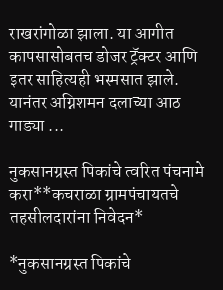राखरांगोळा झाला. या आगीत कापसासोबतच डोजर ट्रॅक्टर आणि इतर साहित्यही भस्मसात झाले. यानंतर अग्निशमन दलाच्या आठ गाड्या ...

नुकसानग्रस्त पिकांचे त्वरित पंचनामे करा**कचराळा ग्रामपंचायतचे तहसीलदारांना निवेदन*

*नुकसानग्रस्त पिकांचे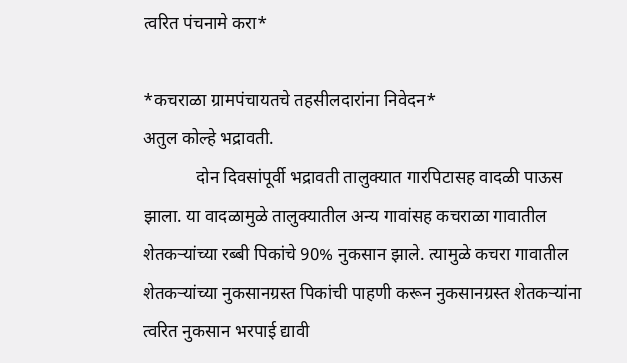त्वरित पंचनामे करा*

*कचराळा ग्रामपंचायतचे तहसीलदारांना निवेदन*
अतुल कोल्हे भद्रावती.
            दोन दिवसांपूर्वी भद्रावती तालुक्यात गारपिटासह वादळी पाऊस झाला. या वादळामुळे तालुक्यातील अन्य गावांसह कचराळा गावातील शेतकऱ्यांच्या रब्बी पिकांचे 90% नुकसान झाले. त्यामुळे कचरा गावातील शेतकऱ्यांच्या नुकसानग्रस्त पिकांची पाहणी करून नुकसानग्रस्त शेतकऱ्यांना त्वरित नुकसान भरपाई द्यावी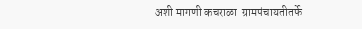अशी मागणी कचराळा  ग्रामपंचायतीतर्फे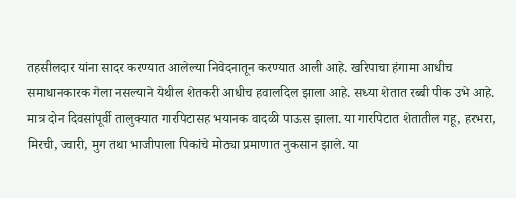तहसीलदार यांना सादर करण्यात आलेल्या निवेदनातून करण्यात आली आहे. खरिपाचा हंगामा आधीच समाधानकारक गेला नसल्याने येथील शेतकरी आधीच हवालदिल झाला आहे. सध्या शेतात रब्बी पीक उभे आहे. मात्र दोन दिवसांपूर्वी तालुक्यात गारपिटासह भयानक वादळी पाऊस झाला. या गारपिटात शेतातील गहू, हरभरा, मिरची, ज्वारी, मुग तथा भाजीपाला पिकांचे मोठ्या प्रमाणात नुकसान झाले. या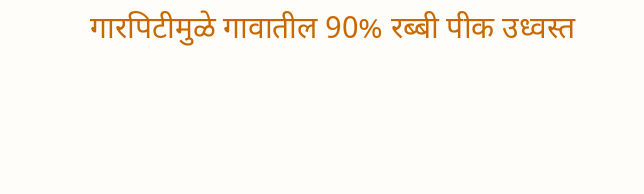गारपिटीमुळे गावातील 90% रब्बी पीक उध्वस्त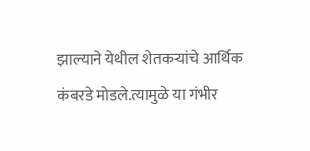झाल्याने येथील शेतकऱ्यांचे आर्थिक कंबरडे मोडले.त्यामुळे या गंभीर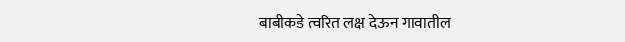बाबीकडे त्वरित लक्ष देऊन गावातील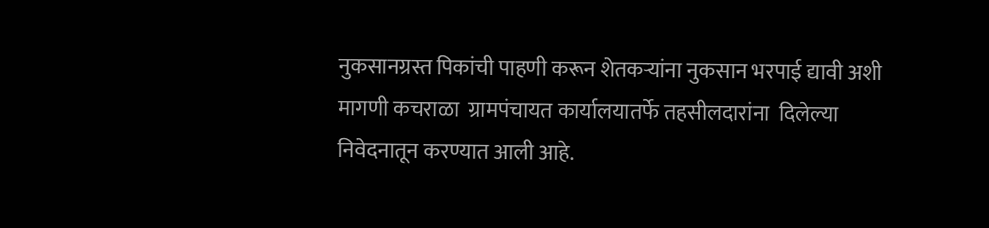नुकसानग्रस्त पिकांची पाहणी करून शेतकऱ्यांना नुकसान भरपाई द्यावी अशी मागणी कचराळा  ग्रामपंचायत कार्यालयातर्फे तहसीलदारांना  दिलेल्या  निवेदनातून करण्यात आली आहे.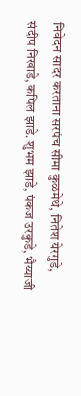निवेदन सादर करताना सरपंच सीमा कुळमेथे, नितेश येरगुडे, संदीप निखाडे, कपिल झाडे. शुभम झाडे, पंकज उरकुडे, भैय्याजी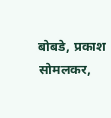बोबडे, प्रकाश सोमलकर,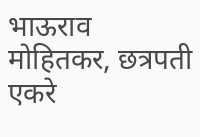भाऊराव मोहितकर, छत्रपती एकरे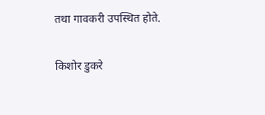तथा गावकरी उपस्थित होते.

किशोर डुकरे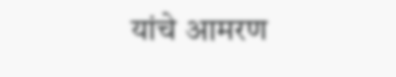यांचे आमरण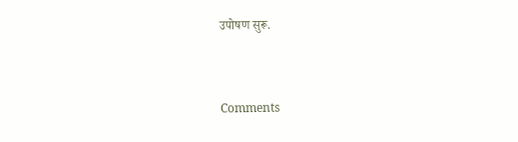उपोषण सुरू.


Comments